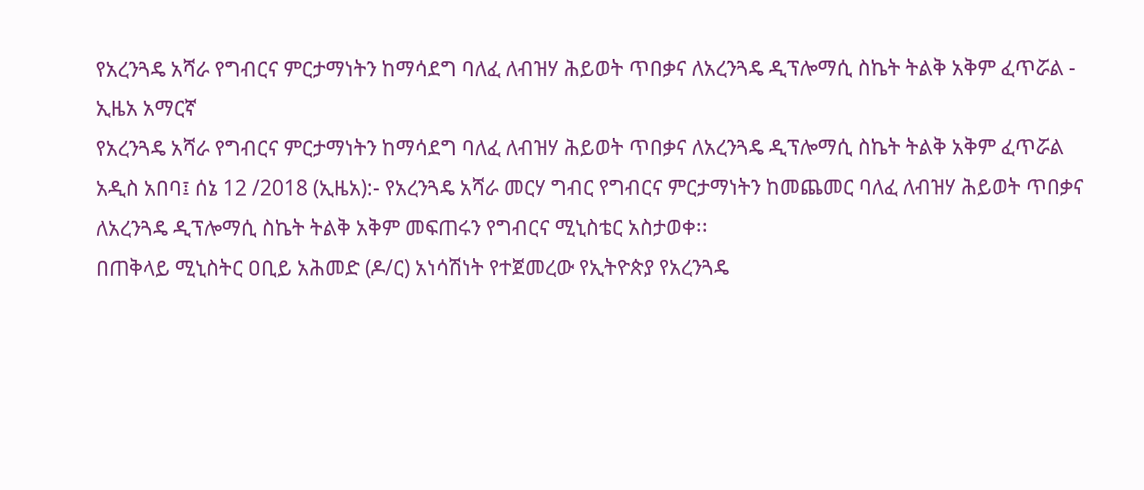የአረንጓዴ አሻራ የግብርና ምርታማነትን ከማሳደግ ባለፈ ለብዝሃ ሕይወት ጥበቃና ለአረንጓዴ ዲፕሎማሲ ስኬት ትልቅ አቅም ፈጥሯል - ኢዜአ አማርኛ
የአረንጓዴ አሻራ የግብርና ምርታማነትን ከማሳደግ ባለፈ ለብዝሃ ሕይወት ጥበቃና ለአረንጓዴ ዲፕሎማሲ ስኬት ትልቅ አቅም ፈጥሯል
አዲስ አበባ፤ ሰኔ 12 /2018 (ኢዜአ):- የአረንጓዴ አሻራ መርሃ ግብር የግብርና ምርታማነትን ከመጨመር ባለፈ ለብዝሃ ሕይወት ጥበቃና ለአረንጓዴ ዲፕሎማሲ ስኬት ትልቅ አቅም መፍጠሩን የግብርና ሚኒስቴር አስታወቀ፡፡
በጠቅላይ ሚኒስትር ዐቢይ አሕመድ (ዶ/ር) አነሳሽነት የተጀመረው የኢትዮጵያ የአረንጓዴ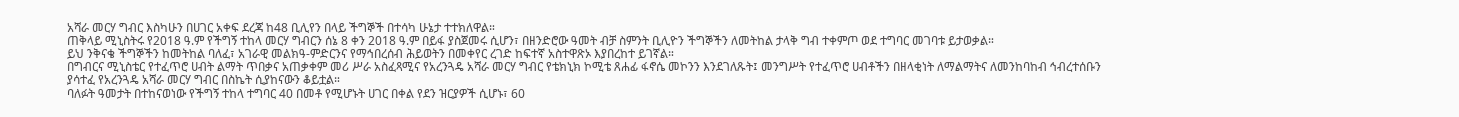አሻራ መርሃ ግብር እስካሁን በሀገር አቀፍ ደረጃ ከ48 ቢሊየን በላይ ችግኞች በተሳካ ሁኔታ ተተክለዋል።
ጠቅላይ ሚኒስትሩ የ2018 ዓ.ም የችግኝ ተከላ መርሃ ግብርን ሰኔ 8 ቀን 2018 ዓ.ም በይፋ ያስጀመሩ ሲሆን፣ በዘንድሮው ዓመት ብቻ ስምንት ቢሊዮን ችግኞችን ለመትከል ታላቅ ግብ ተቀምጦ ወደ ተግባር መገባቱ ይታወቃል።
ይህ ንቅናቄ ችግኞችን ከመትከል ባለፈ፣ አገራዊ መልክዓ-ምድርንና የማኅበረሰብ ሕይወትን በመቀየር ረገድ ከፍተኛ አስተዋጽኦ እያበረከተ ይገኛል።
በግብርና ሚኒስቴር የተፈጥሮ ሀብት ልማት ጥበቃና አጠቃቀም መሪ ሥራ አስፈጻሚና የአረንጓዴ አሻራ መርሃ ግብር የቴክኒክ ኮሚቴ ጸሐፊ ፋኖሴ መኮንን እንደገለጹት፤ መንግሥት የተፈጥሮ ሀብቶችን በዘላቂነት ለማልማትና ለመንከባከብ ኅብረተሰቡን ያሳተፈ የአረንጓዴ አሻራ መርሃ ግብር በስኬት ሲያከናውን ቆይቷል።
ባለፉት ዓመታት በተከናወነው የችግኝ ተከላ ተግባር 40 በመቶ የሚሆኑት ሀገር በቀል የደን ዝርያዎች ሲሆኑ፣ 60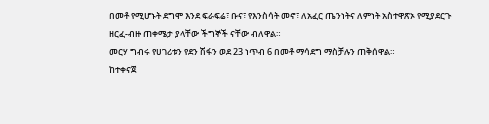በመቶ የሚሆኑት ደግሞ እንደ ፍራፍሬ፣ ቡና፣ የእንስሳት መኖ፣ ለአፈር ጤንነትና ለምነት አስተዋጽኦ የሚያደርጉ ዘርፈ-ብዙ ጠቀሜታ ያላቸው ችግኞች ናቸው ብለዋል።
መርሃ ግብሩ የሀገሪቱን የደን ሽፋን ወደ 23 ነጥብ 6 በመቶ ማሳደግ ማስቻሉን ጠቅሰዋል።
ከተቀናጀ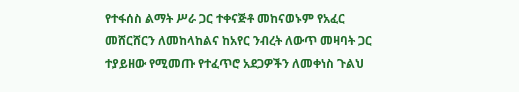የተፋሰስ ልማት ሥራ ጋር ተቀናጅቶ መከናወኑም የአፈር መሸርሸርን ለመከላከልና ከአየር ንብረት ለውጥ መዛባት ጋር ተያይዘው የሚመጡ የተፈጥሮ አደጋዎችን ለመቀነስ ጉልህ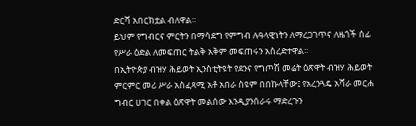ድርሻ አበርክቷል ብለዋል።
ይህም የግብርና ምርትን በማሳደግ የምግብ ሉዓላዊነትን ለማረጋገጥና ለዜጎች ሰፊ የሥራ ዕድል ለመፍጠር ትልቅ አቅም መፍጠሩን አስረድተዋል፡፡
በኢትዮጵያ ብዝሃ ሕይወት ኢንስቲትዩት የደንና የግጦሽ መሬት ዕጽዋት ብዝሃ ሕይወት ምርምር መሪ ሥራ አስፈጻሚ አቶ አበራ ስዩም በበኩላቸው፤ የአረንጓዴ አሻራ መርሐ ግብር ሀገር በቀል ዕጽዋት መልሰው እንዲያንሰራሩ ማድረጉን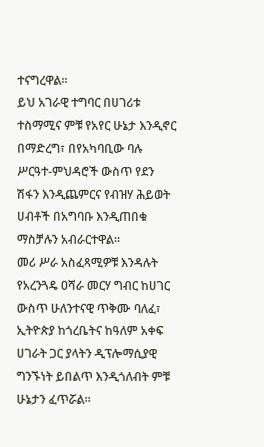ተናግረዋል፡፡
ይህ አገራዊ ተግባር በሀገሪቱ ተስማሚና ምቹ የአየር ሁኔታ እንዲኖር በማድረግ፣ በየአካባቢው ባሉ ሥርዓተ-ምህዳሮች ውስጥ የደን ሽፋን እንዲጨምርና የብዝሃ ሕይወት ሀብቶች በአግባቡ እንዲጠበቁ ማስቻሉን አብራርተዋል።
መሪ ሥራ አስፈጻሚዎቹ እንዳሉት የአረንጓዴ ዐሻራ መርሃ ግብር ከሀገር ውስጥ ሁለንተናዊ ጥቅሙ ባለፈ፣ ኢትዮጵያ ከጎረቤትና ከዓለም አቀፍ ሀገራት ጋር ያላትን ዲፕሎማሲያዊ ግንኙነት ይበልጥ እንዲጎለብት ምቹ ሁኔታን ፈጥሯል።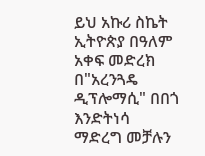ይህ አኩሪ ስኬት ኢትዮጵያ በዓለም አቀፍ መድረክ በ"አረንጓዴ ዲፕሎማሲ" በበጎ እንድትነሳ ማድረግ መቻሉን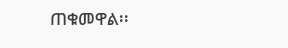ጠቁመዋል፡፡